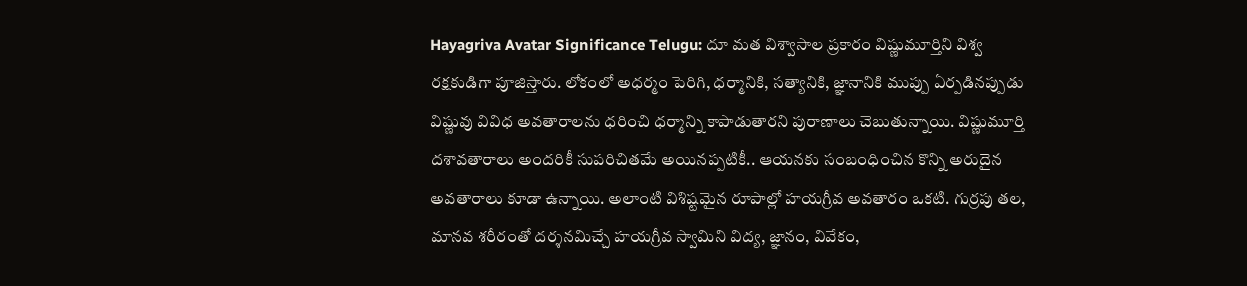Hayagriva Avatar Significance Telugu: దూ మత విశ్వాసాల ప్రకారం విష్ణుమూర్తిని విశ్వ రక్షకుడిగా పూజిస్తారు. లోకంలో అధర్మం పెరిగి, ధర్మానికి, సత్యానికి, జ్ఞానానికి ముప్పు ఏర్పడినప్పుడు విష్ణువు వివిధ అవతారాలను ధరించి ధర్మాన్ని కాపాడుతారని పురాణాలు చెబుతున్నాయి. విష్ణుమూర్తి దశావతారాలు అందరికీ సుపరిచితమే అయినప్పటికీ.. ఆయనకు సంబంధించిన కొన్ని అరుదైన అవతారాలు కూడా ఉన్నాయి. అలాంటి విశిష్టమైన రూపాల్లో హయగ్రీవ అవతారం ఒకటి. గుర్రపు తల, మానవ శరీరంతో దర్శనమిచ్చే హయగ్రీవ స్వామిని విద్య, జ్ఞానం, వివేకం,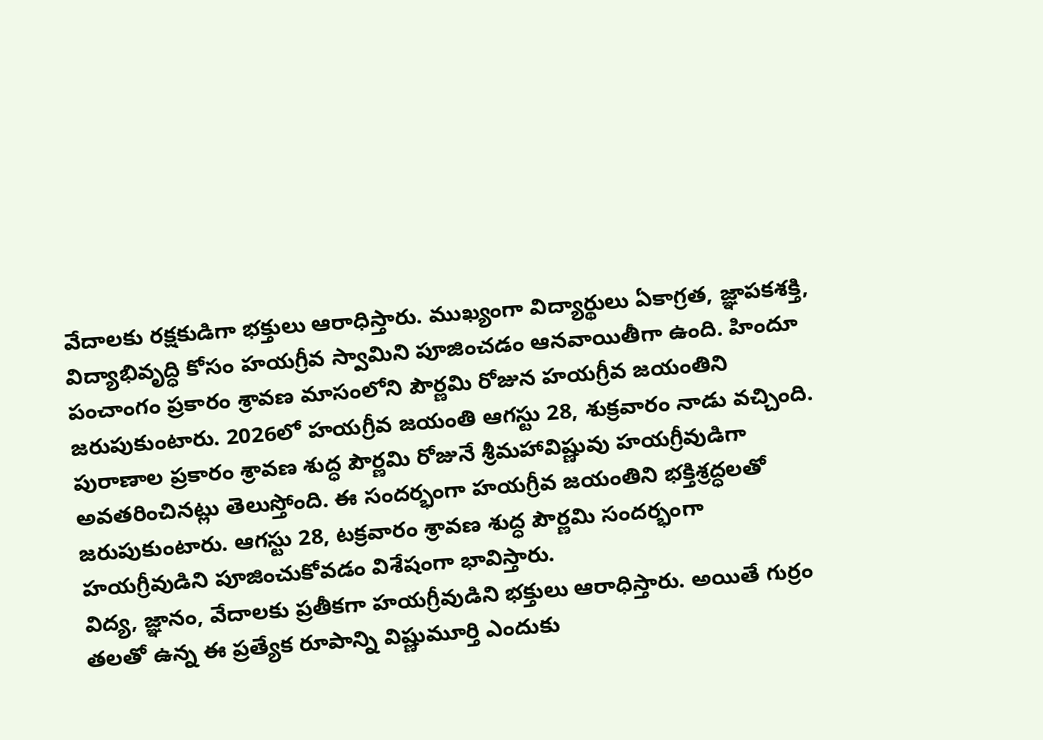వేదాలకు రక్షకుడిగా భక్తులు ఆరాధిస్తారు. ముఖ్యంగా విద్యార్థులు ఏకాగ్రత, జ్ఞాపకశక్తి, విద్యాభివృద్ధి కోసం హయగ్రీవ స్వామిని పూజించడం ఆనవాయితీగా ఉంది. హిందూ పంచాంగం ప్రకారం శ్రావణ మాసంలోని పౌర్ణమి రోజున హయగ్రీవ జయంతిని జరుపుకుంటారు. 2026లో హయగ్రీవ జయంతి ఆగస్టు 28, శుక్రవారం నాడు వచ్చింది.
పురాణాల ప్రకారం శ్రావణ శుద్ధ పౌర్ణమి రోజునే శ్రీమహావిష్ణువు హయగ్రీవుడిగా అవతరించినట్లు తెలుస్తోంది. ఈ సందర్భంగా హయగ్రీవ జయంతిని భక్తిశ్రద్ధలతో జరుపుకుంటారు. ఆగస్టు 28, టక్రవారం శ్రావణ శుద్ధ పౌర్ణమి సందర్భంగా హయగ్రీవుడిని పూజించుకోవడం విశేషంగా భావిస్తారు.
విద్య, జ్ఞానం, వేదాలకు ప్రతీకగా హయగ్రీవుడిని భక్తులు ఆరాధిస్తారు. అయితే గుర్రం తలతో ఉన్న ఈ ప్రత్యేక రూపాన్ని విష్ణుమూర్తి ఎందుకు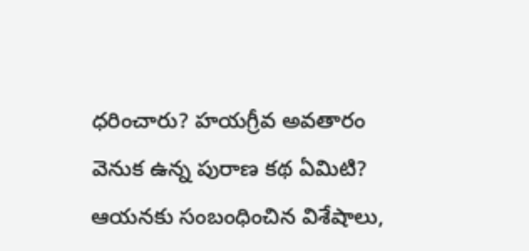ధరించారు? హయగ్రీవ అవతారం వెనుక ఉన్న పురాణ కథ ఏమిటి? ఆయనకు సంబంధించిన విశేషాలు,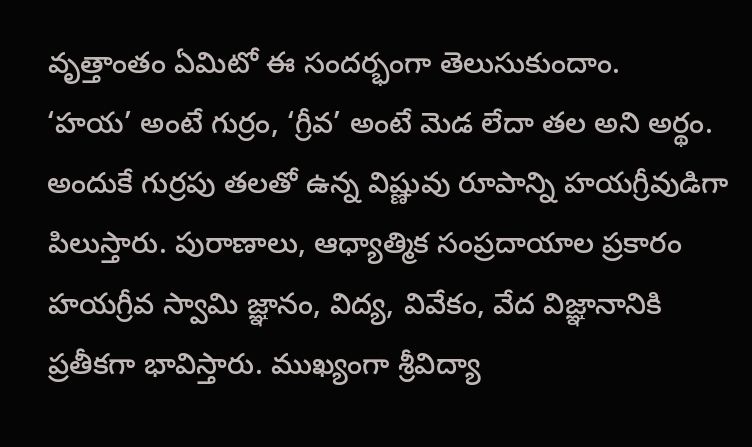వృత్తాంతం ఏమిటో ఈ సందర్భంగా తెలుసుకుందాం.
‘హయ’ అంటే గుర్రం, ‘గ్రీవ’ అంటే మెడ లేదా తల అని అర్థం. అందుకే గుర్రపు తలతో ఉన్న విష్ణువు రూపాన్ని హయగ్రీవుడిగా పిలుస్తారు. పురాణాలు, ఆధ్యాత్మిక సంప్రదాయాల ప్రకారం హయగ్రీవ స్వామి జ్ఞానం, విద్య, వివేకం, వేద విజ్ఞానానికి ప్రతీకగా భావిస్తారు. ముఖ్యంగా శ్రీవిద్యా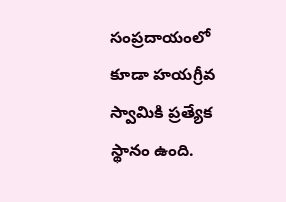సంప్రదాయంలో కూడా హయగ్రీవ స్వామికి ప్రత్యేక స్థానం ఉంది.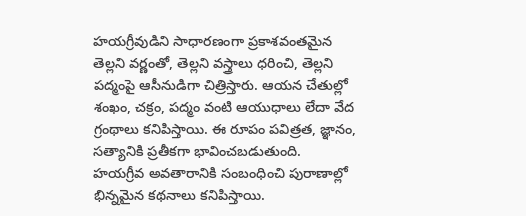హయగ్రీవుడిని సాధారణంగా ప్రకాశవంతమైన తెల్లని వర్ణంతో, తెల్లని వస్త్రాలు ధరించి, తెల్లని పద్మంపై ఆసీనుడిగా చిత్రిస్తారు. ఆయన చేతుల్లో శంఖం, చక్రం, పద్మం వంటి ఆయుధాలు లేదా వేద గ్రంథాలు కనిపిస్తాయి. ఈ రూపం పవిత్రత, జ్ఞానం, సత్యానికి ప్రతీకగా భావించబడుతుంది.
హయగ్రీవ అవతారానికి సంబంధించి పురాణాల్లో భిన్నమైన కథనాలు కనిపిస్తాయి.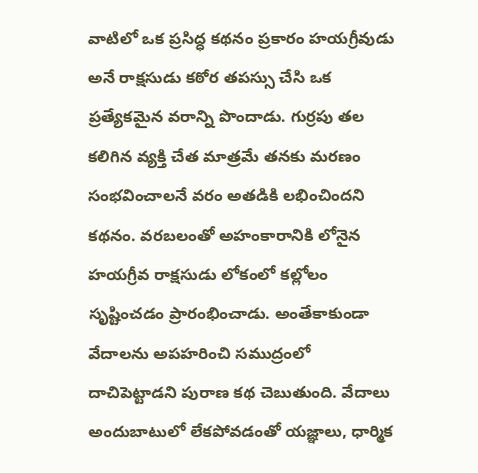వాటిలో ఒక ప్రసిద్ధ కథనం ప్రకారం హయగ్రీవుడు అనే రాక్షసుడు కఠోర తపస్సు చేసి ఒక ప్రత్యేకమైన వరాన్ని పొందాడు. గుర్రపు తల కలిగిన వ్యక్తి చేత మాత్రమే తనకు మరణం సంభవించాలనే వరం అతడికి లభించిందని కథనం. వరబలంతో అహంకారానికి లోనైన హయగ్రీవ రాక్షసుడు లోకంలో కల్లోలం సృష్టించడం ప్రారంభించాడు. అంతేకాకుండా వేదాలను అపహరించి సముద్రంలో దాచిపెట్టాడని పురాణ కథ చెబుతుంది. వేదాలు అందుబాటులో లేకపోవడంతో యజ్ఞాలు, ధార్మిక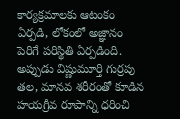కార్యక్రమాలకు ఆటంకం ఏర్పడి, లోకంలో అజ్ఞానం పెరిగే పరిస్థితి ఏర్పడింది.
అప్పుడు విష్ణుమూర్తి గుర్రపు తల, మానవ శరీరంతో కూడిన హయగ్రీవ రూపాన్ని ధరించి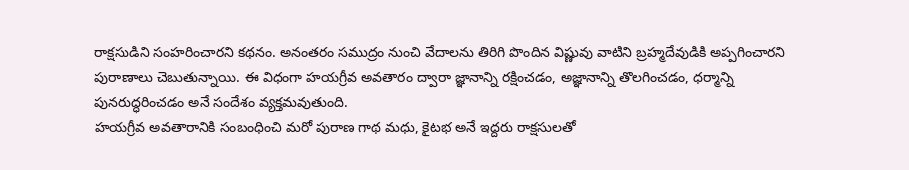రాక్షసుడిని సంహరించారని కథనం. అనంతరం సముద్రం నుంచి వేదాలను తిరిగి పొందిన విష్ణువు వాటిని బ్రహ్మదేవుడికి అప్పగించారని పురాణాలు చెబుతున్నాయి. ఈ విధంగా హయగ్రీవ అవతారం ద్వారా జ్ఞానాన్ని రక్షించడం, అజ్ఞానాన్ని తొలగించడం, ధర్మాన్ని పునరుద్ధరించడం అనే సందేశం వ్యక్తమవుతుంది.
హయగ్రీవ అవతారానికి సంబంధించి మరో పురాణ గాథ మధు, కైటభ అనే ఇద్దరు రాక్షసులతో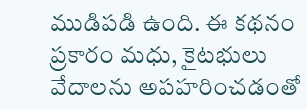ముడిపడి ఉంది. ఈ కథనం ప్రకారం మధు, కైటభులు వేదాలను అపహరించడంతో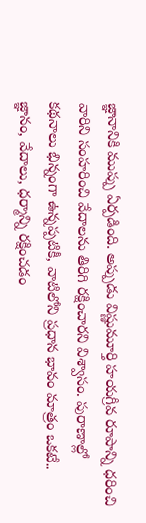జ్ఞానానికి ముప్పు ఏర్పడింది. అప్పుడు విష్ణుమూర్తి హయగ్రీవ రూపాన్ని ధరించి వారిని సంహరించి వేదాలను తిరిగి రక్షించారని విశ్వాసం. పురాణాల్లో కథనాలు భిన్నంగా ఉన్నప్పటికీ, వాటిలోని ప్రధాన భావం మాత్రం ఒకటే.. జ్ఞానం, వేదాలు, ధర్మాన్ని రక్షించడం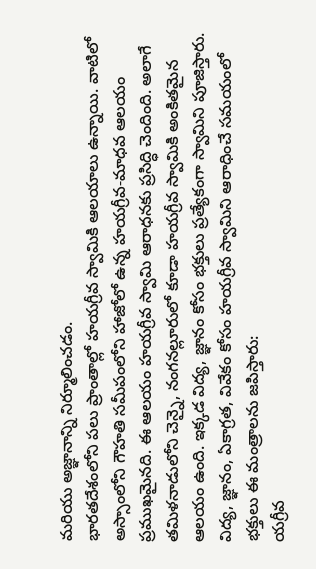మరియు అజ్ఞానాన్ని నిర్మూలించడం.
భారతదేశంలోని పలు ప్రాంతాల్లో హయగ్రీవ స్వామికి ఆలయాలు ఉన్నాయి. వాటిలో అస్సాంలోని గౌహతి సమీపంలోని హాజోలో ఉన్న హయగ్రీవ-మాధవ ఆలయం ప్రముఖమైనది. ఈ ఆలయం హయగ్రీవ స్వామి ఆరాధనకు ప్రసిద్ధి చెందింది. అలాగే తమిళనాడులోని చెన్నై, నంగనల్లూరులో కూడా హయగ్రీవ స్వామికి అంకితమైన ఆలయం ఉంది. ఇక్కడ విద్య, జ్ఞానం కోసం భక్తులు ప్రత్యేకంగా స్వామిని పూజిస్తారు.
విద్య, జ్ఞానం, ఏకాగ్రత, వివేకం కోసం హయగ్రీవ స్వామిని ఆరాధించే సమయంలో భక్తులు ఈ మంత్రాలను జపిస్తారు:
యగ్రీవ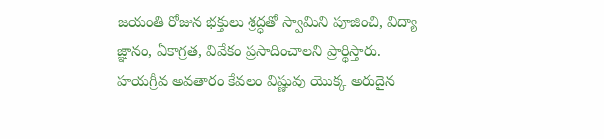జయంతి రోజున భక్తులు శ్రద్ధతో స్వామిని పూజించి, విద్యా జ్ఞానం, ఏకాగ్రత, వివేకం ప్రసాదించాలని ప్రార్థిస్తారు. హయగ్రీవ అవతారం కేవలం విష్ణువు యొక్క అరుదైన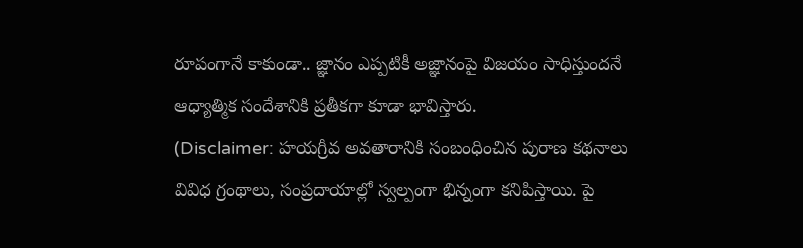రూపంగానే కాకుండా.. జ్ఞానం ఎప్పటికీ అజ్ఞానంపై విజయం సాధిస్తుందనే ఆధ్యాత్మిక సందేశానికి ప్రతీకగా కూడా భావిస్తారు.
(Disclaimer: హయగ్రీవ అవతారానికి సంబంధించిన పురాణ కథనాలు వివిధ గ్రంథాలు, సంప్రదాయాల్లో స్వల్పంగా భిన్నంగా కనిపిస్తాయి. పై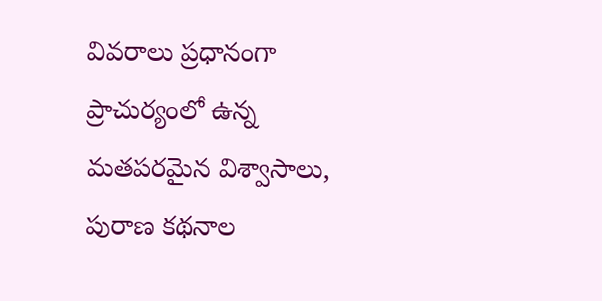వివరాలు ప్రధానంగా ప్రాచుర్యంలో ఉన్న మతపరమైన విశ్వాసాలు, పురాణ కథనాల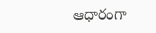ఆధారంగా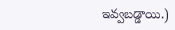ఇవ్వబడ్డాయి.)